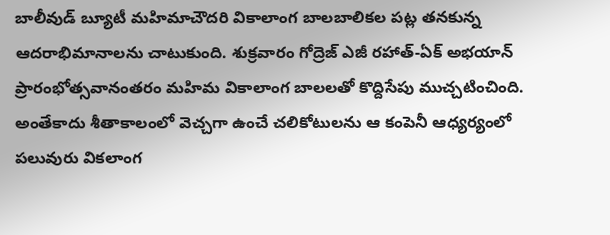బాలీవుడ్ బ్యూటీ మహిమాచౌదరి వికాలాంగ బాలబాలికల పట్ల తనకున్న ఆదరాభిమానాలను చాటుకుంది. శుక్రవారం గోద్రెజ్ ఎజీ రహాత్-ఏక్ అభయాన్ ప్రారంభోత్సవానంతరం మహిమ వికాలాంగ బాలలతో కొద్దిసేపు ముచ్చటించింది.
అంతేకాదు శీతాకాలంలో వెచ్చగా ఉంచే చలికోటులను ఆ కంపెనీ ఆధ్యర్యంలో పలువురు వికలాంగ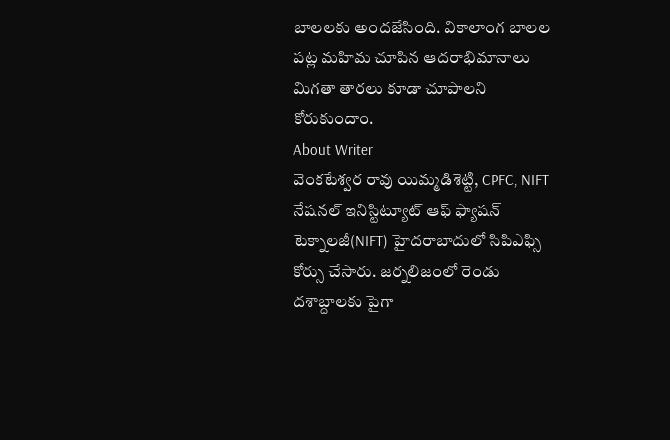బాలలకు అందజేసింది. వికాలాంగ బాలల పట్ల మహిమ చూపిన ఆదరాభిమానాలు మిగతా తారలు కూడా చూపాలని కోరుకుందాం.
About Writer
వెంకటేశ్వర రావు యిమ్మడిశెట్టి, CPFC, NIFT
నేషనల్ ఇనిస్టిట్యూట్ ఆఫ్ ఫ్యాషన్ టెక్నాలజీ(NIFT) హైదరాబాదులో సిపిఎఫ్సి కోర్సు చేసారు. జర్నలిజంలో రెండు దశాబ్దాలకు పైగా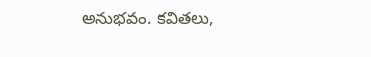అనుభవం. కవితలు,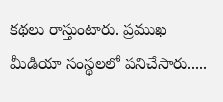కథలు రాస్తుంటారు. ప్రముఖ మీడియా సంస్థలలో పనిచేసారు.....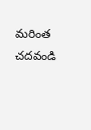మరింత చదవండి